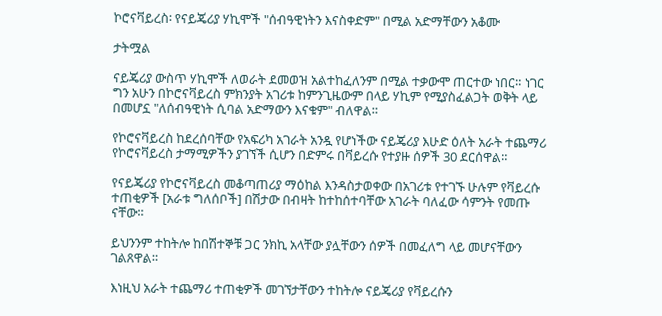ኮሮናቫይረስ፡ የናይጄሪያ ሃኪሞች "ሰብዓዊነትን እናስቀድም" በሚል አድማቸውን አቆሙ

ታትሟል

ናይጄሪያ ውስጥ ሃኪሞች ለወራት ደመወዝ አልተከፈለንም በሚል ተቃውሞ ጠርተው ነበር። ነገር ግን አሁን በኮሮናቫይረስ ምክንያት አገሪቱ ከምንጊዜውም በላይ ሃኪም የሚያስፈልጋት ወቅት ላይ በመሆኗ "ለሰብዓዊነት ሲባል አድማውን እናቁም" ብለዋል።

የኮሮናቫይረስ ከደረሰባቸው የአፍሪካ አገራት አንዷ የሆነችው ናይጄሪያ እሁድ ዕለት አራት ተጨማሪ የኮሮናቫይረስ ታማሚዎችን ያገኘች ሲሆን በድምሩ በቫይረሱ የተያዙ ሰዎች 30 ደርሰዋል።

የናይጄሪያ የኮሮናቫይረስ መቆጣጠሪያ ማዕከል እንዳስታወቀው በአገሪቱ የተገኙ ሁሉም የቫይረሱ ተጠቂዎች [አራቱ ግለሰቦች] በሽታው በብዛት ከተከሰተባቸው አገራት ባለፈው ሳምንት የመጡ ናቸው።

ይህንንም ተከትሎ ከበሽተኞቹ ጋር ንክኪ አላቸው ያሏቸውን ሰዎች በመፈለግ ላይ መሆናቸውን ገልጸዋል።

እነዚህ አራት ተጨማሪ ተጠቂዎች መገኘታቸውን ተከትሎ ናይጄሪያ የቫይረሱን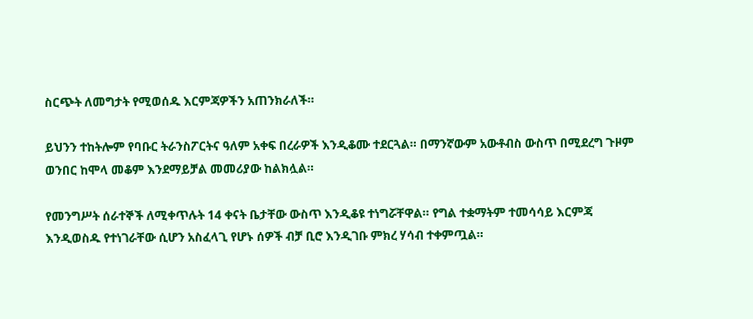ስርጭት ለመግታት የሚወሰዱ እርምጃዎችን አጠንክራለች።

ይህንን ተከትሎም የባቡር ትራንስፖርትና ዓለም አቀፍ በረራዎች እንዲቆሙ ተደርጓል። በማንኛውም አውቶብስ ውስጥ በሚደረግ ጉዞም ወንበር ከሞላ መቆም እንደማይቻል መመሪያው ከልክሏል።

የመንግሥት ሰራተኞች ለሚቀጥሉት 14 ቀናት ቤታቸው ውስጥ እንዲቆዩ ተነግሯቸዋል። የግል ተቋማትም ተመሳሳይ እርምጃ እንዲወስዱ የተነገራቸው ሲሆን አስፈላጊ የሆኑ ሰዎች ብቻ ቢሮ እንዲገቡ ምክረ ሃሳብ ተቀምጧል።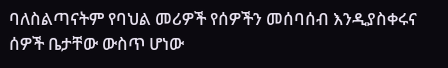ባለስልጣናትም የባህል መሪዎች የሰዎችን መሰባሰብ እንዲያስቀሩና ሰዎች ቤታቸው ውስጥ ሆነው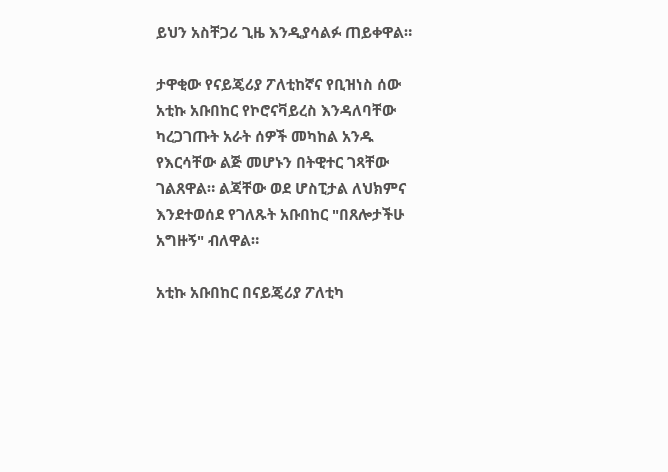ይህን አስቸጋሪ ጊዜ እንዲያሳልፉ ጠይቀዋል።

ታዋቂው የናይጄሪያ ፖለቲከኛና የቢዝነስ ሰው አቲኩ አቡበከር የኮሮናቫይረስ እንዳለባቸው ካረጋገጡት አራት ሰዎች መካከል አንዱ የእርሳቸው ልጅ መሆኑን በትዊተር ገጻቸው ገልጸዋል። ልጃቸው ወደ ሆስፒታል ለህክምና እንደተወሰደ የገለጹት አቡበከር "በጸሎታችሁ አግዙኝ" ብለዋል።

አቲኩ አቡበከር በናይጄሪያ ፖለቲካ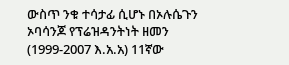ውስጥ ንቁ ተሳታፊ ሲሆኑ በኦሉሴጉን ኦባሳንጆ የፕሬዝዳንትነት ዘመን (1999-2007 እ.አ.አ) 11ኛው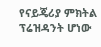የናይጄሪያ ምክትል ፕሬዝዳንት ሆነው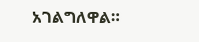አገልግለዋል።